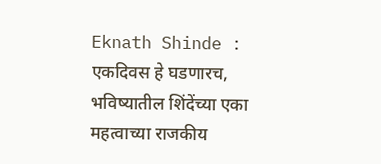Eknath Shinde : एकदिवस हे घडणारच, भविष्यातील शिंदेंच्या एका महत्वाच्या राजकीय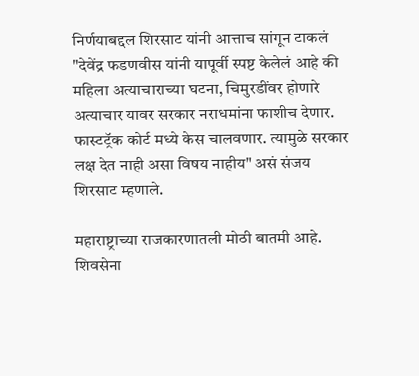निर्णयाबद्दल शिरसाट यांनी आत्ताच सांगून टाकलं
"देवेंद्र फडणवीस यांनी यापूर्वी स्पष्ट केलेलं आहे की महिला अत्याचाराच्या घटना, चिमुरडींवर होणारे अत्याचार यावर सरकार नराधमांना फाशीच देणार. फास्टट्रॅक कोर्ट मध्ये केस चालवणार. त्यामुळे सरकार लक्ष देत नाही असा विषय नाहीय" असं संजय शिरसाट म्हणाले.

महाराष्ट्राच्या राजकारणातली मोठी बातमी आहे. शिवसेना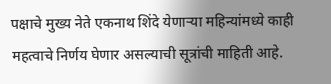पक्षाचे मुख्य नेते एकनाथ शिंदे येणाऱ्या महिन्यांमध्ये काही महत्वाचे निर्णय घेणार असल्याची सूत्रांची माहिती आहे.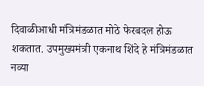दिवाळीआधी मंत्रिमंडळात मोठे फेरबदल होऊ शकतात. उपमुख्यमंत्री एकनाथ शिंदे हे मंत्रिमंडळात नव्या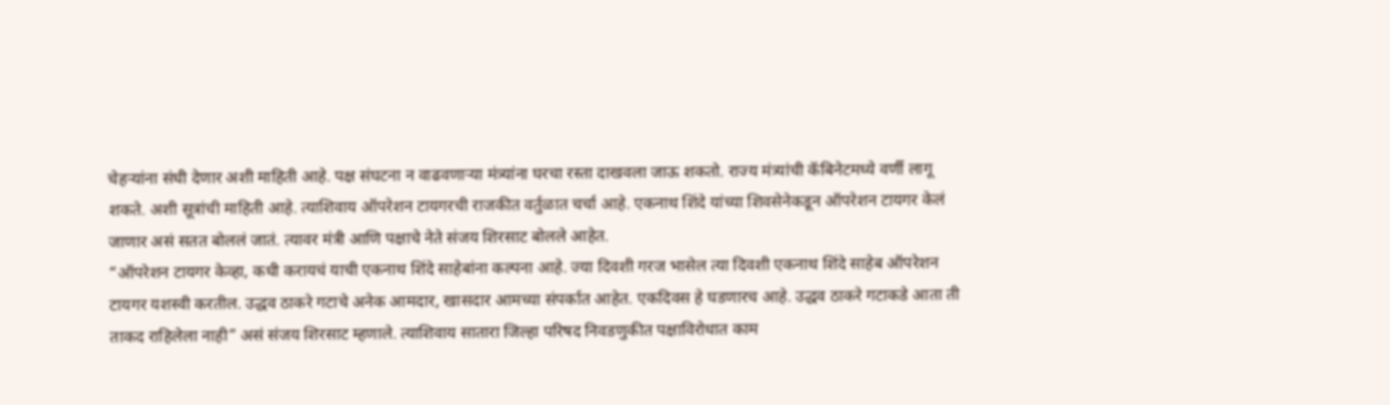चेहऱ्यांना संधी देणार अशी माहिती आहे. पक्ष संघटना न वाढवणाऱ्या मंत्र्यांना घरचा रस्ता दाखवला जाऊ शकतो. राज्य मंत्र्यांची कॅबिनेटमध्ये वर्णी लागू शकते. अशी सूत्रांची माहिती आहे. त्याशिवाय ऑपरेशन टायगरची राजकीत वर्तुळात चर्चा आहे. एकनाथ शिंदे यांच्या शिवसेनेकडून ऑपरेशन टायगर केलं जाणार असं सतत बोललं जातं. त्यावर मंत्री आणि पक्षाचे नेते संजय शिरसाट बोलले आहेत.
“ऑपरेशन टायगर केव्हा, कधी करायचं याची एकनाथ शिंदे साहेबांना कल्पना आहे. ज्या दिवशी गरज भासेल त्या दिवशी एकनाथ शिंदे साहेब ऑपरेशन टायगर यशस्वी करतील. उद्धव ठाकरे गटाचे अनेक आमदार, खासदार आमच्या संपर्कात आहेत. एकदिवस हे घडणारच आहे. उद्धव ठाकरे गटाकडे आता ती ताकद राहिलेला नाही” असं संजय शिरसाट म्हणाले. त्याशिवाय सातारा जिल्हा परिषद निवडणुकीत पक्षाविरोधात काम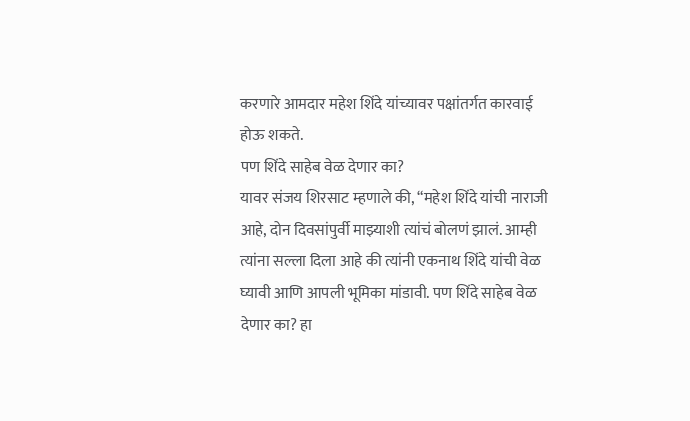करणारे आमदार महेश शिंदे यांच्यावर पक्षांतर्गत कारवाई होऊ शकते.
पण शिंदे साहेब वेळ देणार का?
यावर संजय शिरसाट म्हणाले की, “महेश शिंदे यांची नाराजी आहे, दोन दिवसांपुर्वी माझ्याशी त्यांचं बोलणं झालं. आम्ही त्यांना सल्ला दिला आहे की त्यांनी एकनाथ शिंदे यांची वेळ घ्यावी आणि आपली भूमिका मांडावी. पण शिंदे साहेब वेळ देणार का? हा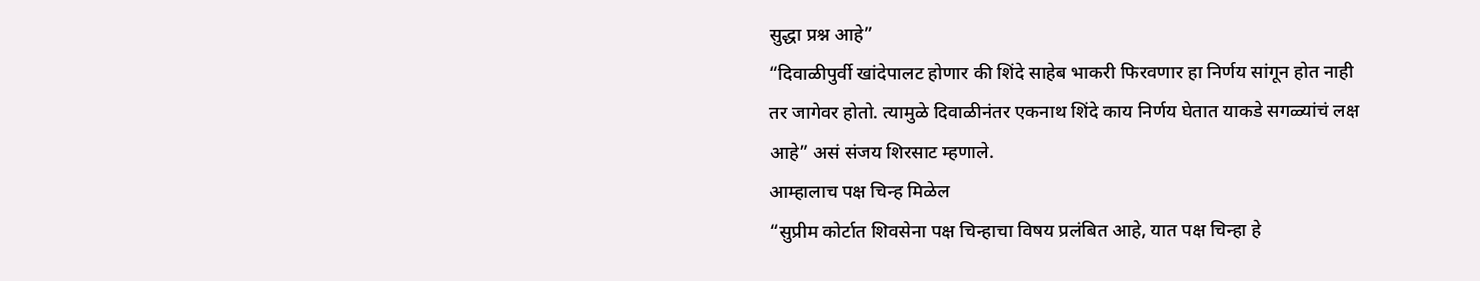सुद्धा प्रश्न आहे”
“दिवाळीपुर्वी खांदेपालट होणार की शिंदे साहेब भाकरी फिरवणार हा निर्णय सांगून होत नाही तर जागेवर होतो. त्यामुळे दिवाळीनंतर एकनाथ शिंदे काय निर्णय घेतात याकडे सगळ्यांचं लक्ष आहे” असं संजय शिरसाट म्हणाले.
आम्हालाच पक्ष चिन्ह मिळेल
“सुप्रीम कोर्टात शिवसेना पक्ष चिन्हाचा विषय प्रलंबित आहे, यात पक्ष चिन्हा हे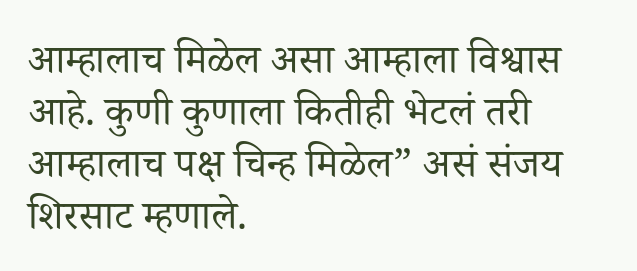आम्हालाच मिळेल असा आम्हाला विश्वास आहे. कुणी कुणाला कितीही भेटलं तरी आम्हालाच पक्ष चिन्ह मिळेल” असं संजय शिरसाट म्हणाले.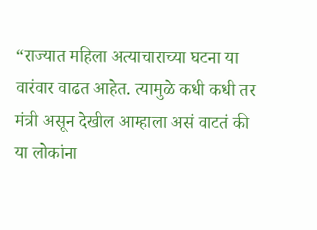“राज्यात महिला अत्याचाराच्या घटना या वारंवार वाढत आहेत. त्यामुळे कधी कधी तर मंत्री असून देखील आम्हाला असं वाटतं की या लोकांना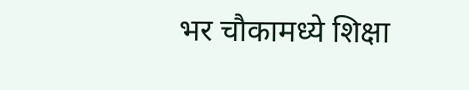भर चौकामध्ये शिक्षा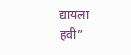द्यायला हवी”